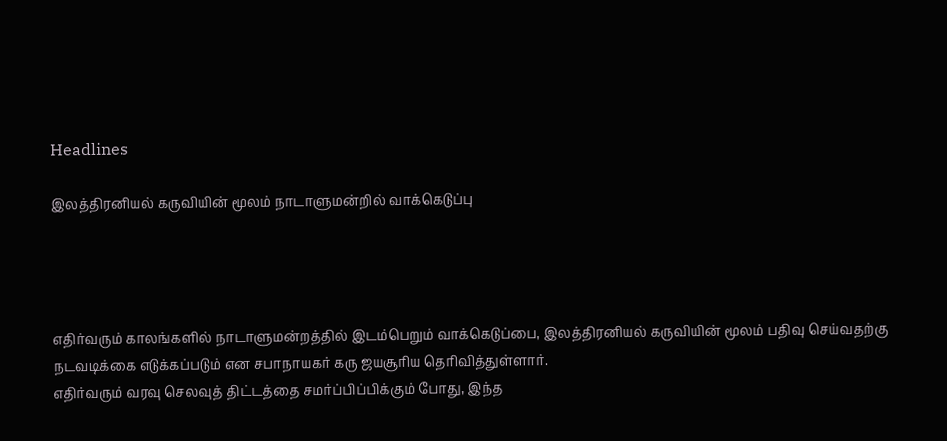Headlines

இலத்திரனியல் கருவியின் மூலம் நாடாளுமன்றில் வாக்கெடுப்பு




எதிர்வரும் காலங்களில் நாடாளுமன்றத்தில் இடம்பெறும் வாக்கெடுப்பை, இலத்திரனியல் கருவியின் மூலம் பதிவு செய்வதற்கு நடவடிக்கை எடுக்கப்படும் என சபாநாயகர் கரு ஜயசூரிய தெரிவித்துள்ளார்.
எதிர்வரும் வரவு செலவுத் திட்டத்தை சமர்ப்பிப்பிக்கும் போது, இந்த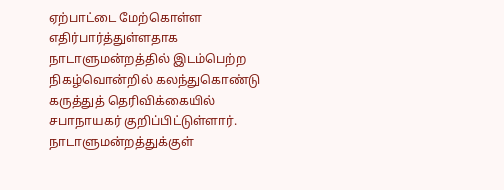ஏற்பாட்டை மேற்கொள்ள எதிர்பார்த்துள்ளதாக நாடாளுமன்றத்தில் இடம்பெற்ற நிகழ்வொன்றில் கலந்துகொண்டு கருத்துத் தெரிவிக்கையில் சபாநாயகர் குறிப்பிட்டுள்ளார்.
நாடாளுமன்றத்துக்குள்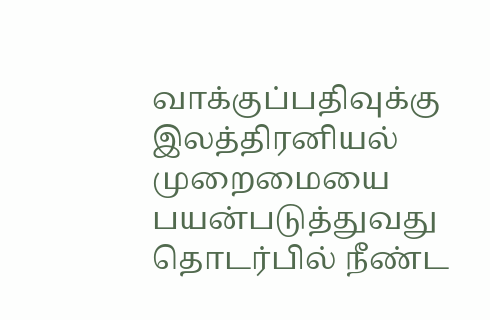வாக்குப்பதிவுக்கு இலத்திரனியல் முறைமையை பயன்படுத்துவது தொடர்பில் நீண்ட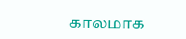காலமாக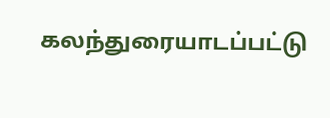கலந்துரையாடப்பட்டு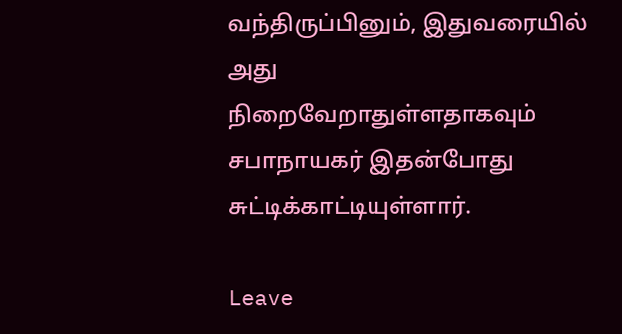வந்திருப்பினும், இதுவரையில் அது நிறைவேறாதுள்ளதாகவும் சபாநாயகர் இதன்போது சுட்டிக்காட்டியுள்ளார்.

Leave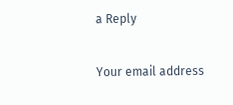a Reply

Your email address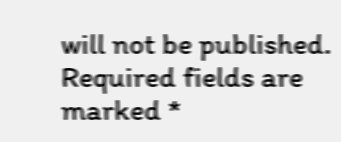will not be published. Required fields are marked *